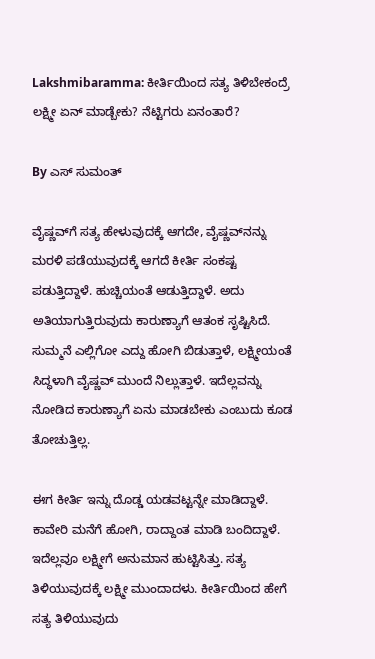Lakshmibaramma: ಕೀರ್ತಿಯಿಂದ ಸತ್ಯ ತಿಳಿಬೇಕಂದ್ರೆ ಲಕ್ಷ್ಮೀ ಏನ್ ಮಾಡ್ಬೇಕು? ನೆಟ್ಟಿಗರು ಏನಂತಾರೆ?

By ಎಸ್ ಸುಮಂತ್

ವೈಷ್ಣವ್‌ಗೆ ಸತ್ಯ ಹೇಳುವುದಕ್ಕೆ ಆಗದೇ, ವೈಷ್ಣವ್‌ನನ್ನು ಮರಳಿ ಪಡೆಯುವುದಕ್ಕೆ ಆಗದೆ ಕೀರ್ತಿ ಸಂಕಷ್ಟ ಪಡುತ್ತಿದ್ದಾಳೆ. ಹುಚ್ಚಿಯಂತೆ ಆಡುತ್ತಿದ್ದಾಳೆ. ಅದು ಅತಿಯಾಗುತ್ತಿರುವುದು ಕಾರುಣ್ಯಾಗೆ ಆತಂಕ ಸೃಷ್ಟಿಸಿದೆ. ಸುಮ್ಮನೆ ಎಲ್ಲಿಗೋ ಎದ್ದು ಹೋಗಿ ಬಿಡುತ್ತಾಳೆ, ಲಕ್ಷ್ಮೀಯಂತೆ ಸಿದ್ಧಳಾಗಿ ವೈಷ್ಣವ್ ಮುಂದೆ ನಿಲ್ಲುತ್ತಾಳೆ. ಇದೆಲ್ಲವನ್ನು ನೋಡಿದ ಕಾರುಣ್ಯಾಗೆ ಏನು ಮಾಡಬೇಕು ಎಂಬುದು ಕೂಡ ತೋಚುತ್ತಿಲ್ಲ.

ಈಗ ಕೀರ್ತಿ ಇನ್ನು ದೊಡ್ಡ ಯಡವಟ್ಟನ್ನೇ ಮಾಡಿದ್ದಾಳೆ. ಕಾವೇರಿ ಮನೆಗೆ ಹೋಗಿ, ರಾದ್ದಾಂತ ಮಾಡಿ ಬಂದಿದ್ದಾಳೆ. ಇದೆಲ್ಲವೂ ಲಕ್ಷ್ಮೀಗೆ ಅನುಮಾನ ಹುಟ್ಟಿಸಿತ್ತು. ಸತ್ಯ ತಿಳಿಯುವುದಕ್ಕೆ ಲಕ್ಷ್ಮೀ ಮುಂದಾದಳು. ಕೀರ್ತಿಯಿಂದ ಹೇಗೆ ಸತ್ಯ ತಿಳಿಯುವುದು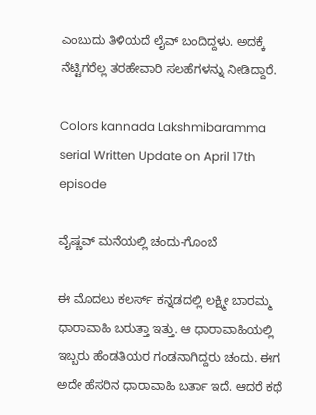ಎಂಬುದು ತಿಳಿಯದೆ ಲೈವ್ ಬಂದಿದ್ದಳು. ಅದಕ್ಕೆ ನೆಟ್ಟಿಗರೆಲ್ಲ ತರಹೇವಾರಿ ಸಲಹೆಗಳನ್ನು ನೀಡಿದ್ದಾರೆ.

Colors kannada Lakshmibaramma serial Written Update on April 17th episode

ವೈಷ್ಣವ್ ಮನೆಯಲ್ಲಿ ಚಂದು-ಗೊಂಬೆ

ಈ ಮೊದಲು ಕಲರ್ಸ್ ಕನ್ನಡದಲ್ಲಿ ಲಕ್ಷ್ಮೀ ಬಾರಮ್ಮ ಧಾರಾವಾಹಿ ಬರುತ್ತಾ ಇತ್ತು. ಆ ಧಾರಾವಾಹಿಯಲ್ಲಿ ಇಬ್ಬರು ಹೆಂಡತಿಯರ ಗಂಡನಾಗಿದ್ದರು ಚಂದು. ಈಗ ಅದೇ ಹೆಸರಿನ ಧಾರಾವಾಹಿ ಬರ್ತಾ ಇದೆ. ಆದರೆ ಕಥೆ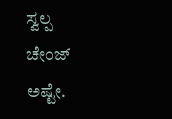ಸ್ವಲ್ಪ ಚೇಂಜ್ ಅಷ್ಟೇ.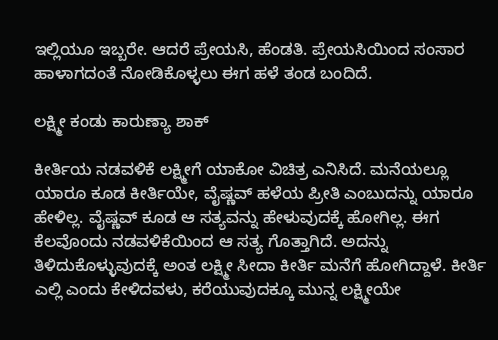ಇಲ್ಲಿಯೂ ಇಬ್ಬರೇ. ಆದರೆ ಪ್ರೇಯಸಿ, ಹೆಂಡತಿ. ಪ್ರೇಯಸಿಯಿಂದ ಸಂಸಾರ ಹಾಳಾಗದಂತೆ ನೋಡಿಕೊಳ್ಳಲು ಈಗ ಹಳೆ ತಂಡ ಬಂದಿದೆ.

ಲಕ್ಷ್ಮೀ ಕಂಡು ಕಾರುಣ್ಯಾ ಶಾಕ್

ಕೀರ್ತಿಯ ನಡವಳಿಕೆ ಲಕ್ಷ್ಮೀಗೆ ಯಾಕೋ ವಿಚಿತ್ರ ಎನಿಸಿದೆ. ಮನೆಯಲ್ಲೂ ಯಾರೂ ಕೂಡ ಕೀರ್ತಿಯೇ, ವೈಷ್ಣವ್ ಹಳೆಯ ಪ್ರೀತಿ ಎಂಬುದನ್ನು ಯಾರೂ ಹೇಳಿಲ್ಲ. ವೈಷ್ಣವ್ ಕೂಡ ಆ ಸತ್ಯವನ್ನು ಹೇಳುವುದಕ್ಕೆ ಹೋಗಿಲ್ಲ. ಈಗ ಕೆಲವೊಂದು ನಡವಳಿಕೆಯಿಂದ ಆ ಸತ್ಯ ಗೊತ್ತಾಗಿದೆ. ಅದನ್ನು ತಿಳಿದುಕೊಳ್ಳುವುದಕ್ಕೆ ಅಂತ ಲಕ್ಷ್ಮೀ ಸೀದಾ ಕೀರ್ತಿ ಮನೆಗೆ ಹೋಗಿದ್ದಾಳೆ. ಕೀರ್ತಿ ಎಲ್ಲಿ ಎಂದು ಕೇಳಿದವಳು, ಕರೆಯುವುದಕ್ಕೂ ಮುನ್ನ ಲಕ್ಷ್ಮೀಯೇ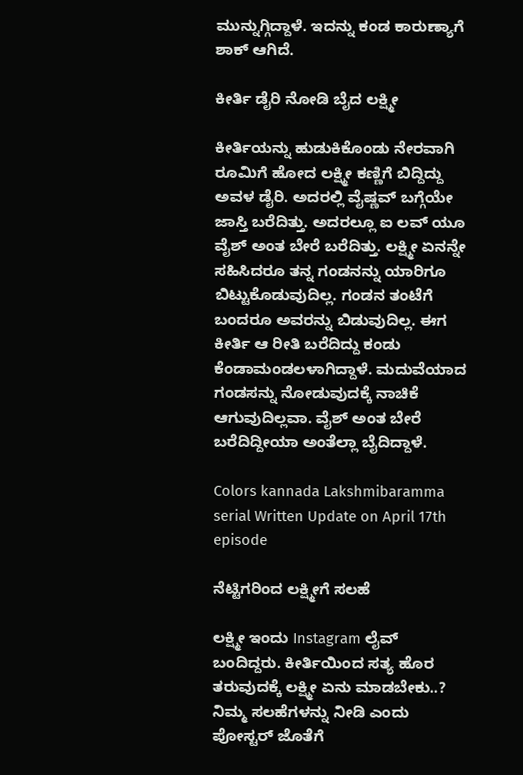ಮುನ್ನುಗ್ಗಿದ್ದಾಳೆ. ಇದನ್ನು ಕಂಡ ಕಾರುಣ್ಯಾಗೆ ಶಾಕ್ ಆಗಿದೆ.

ಕೀರ್ತಿ ಡೈರಿ ನೋಡಿ ಬೈದ ಲಕ್ಷ್ಮೀ

ಕೀರ್ತಿಯನ್ನು ಹುಡುಕಿಕೊಂಡು ನೇರವಾಗಿ ರೂಮಿಗೆ ಹೋದ ಲಕ್ಷ್ಮೀ ಕಣ್ಣಿಗೆ ಬಿದ್ದಿದ್ದು ಅವಳ ಡೈರಿ. ಅದರಲ್ಲಿ ವೈಷ್ಣವ್ ಬಗ್ಗೆಯೇ ಜಾಸ್ತಿ ಬರೆದಿತ್ತು. ಅದರಲ್ಲೂ ಐ ಲವ್ ಯೂ ವೈಶ್ ಅಂತ ಬೇರೆ ಬರೆದಿತ್ತು. ಲಕ್ಷ್ಮೀ ಏನನ್ನೇ ಸಹಿಸಿದರೂ ತನ್ನ ಗಂಡನನ್ನು ಯಾರಿಗೂ ಬಿಟ್ಟುಕೊಡುವುದಿಲ್ಲ. ಗಂಡನ ತಂಟೆಗೆ ಬಂದರೂ ಅವರನ್ನು ಬಿಡುವುದಿಲ್ಲ. ಈಗ ಕೀರ್ತಿ ಆ ರೀತಿ ಬರೆದಿದ್ದು ಕಂಡು ಕೆಂಡಾಮಂಡಲಳಾಗಿದ್ದಾಳೆ. ಮದುವೆಯಾದ ಗಂಡಸನ್ನು ನೋಡುವುದಕ್ಕೆ ನಾಚಿಕೆ ಆಗುವುದಿಲ್ಲವಾ. ವೈಶ್ ಅಂತ ಬೇರೆ ಬರೆದಿದ್ದೀಯಾ ಅಂತೆಲ್ಲಾ ಬೈದಿದ್ದಾಳೆ.

Colors kannada Lakshmibaramma serial Written Update on April 17th episode

ನೆಟ್ಟಿಗರಿಂದ ಲಕ್ಷ್ಮೀಗೆ ಸಲಹೆ

ಲಕ್ಷ್ಮೀ ಇಂದು Instagram ಲೈವ್ ಬಂದಿದ್ದರು. ಕೀರ್ತಿಯಿಂದ ಸತ್ಯ ಹೊರ ತರುವುದಕ್ಕೆ ಲಕ್ಷ್ಮೀ ಏನು ಮಾಡಬೇಕು..? ನಿಮ್ಮ ಸಲಹೆಗಳನ್ನು ನೀಡಿ ಎಂದು ಪೋಸ್ಟರ್ ಜೊತೆಗೆ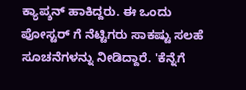ಕ್ಯಾಪ್ಶನ್ ಹಾಕಿದ್ದರು. ಈ ಒಂದು ಪೋಸ್ಟರ್ ಗೆ ನೆಟ್ಟಿಗರು ಸಾಕಷ್ಟು ಸಲಹೆ ಸೂಚನೆಗಳನ್ನು ನೀಡಿದ್ದಾರೆ. 'ಕೆನ್ನೆಗೆ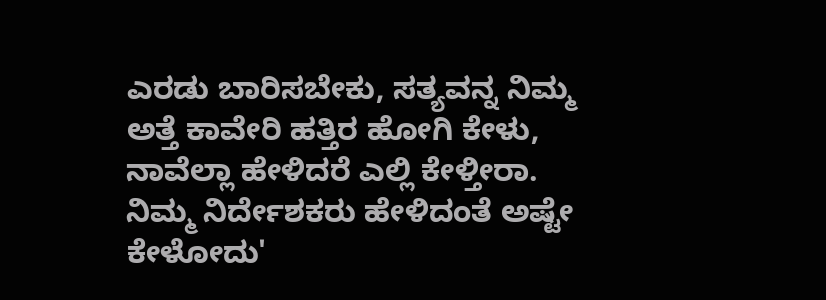ಎರಡು ಬಾರಿಸಬೇಕು, ಸತ್ಯವನ್ನ ನಿಮ್ಮ ಅತ್ತೆ ಕಾವೇರಿ ಹತ್ತಿರ ಹೋಗಿ ಕೇಳು, ನಾವೆಲ್ಲಾ ಹೇಳಿದರೆ ಎಲ್ಲಿ ಕೇಳ್ತೀರಾ. ನಿಮ್ಮ ನಿರ್ದೇಶಕರು ಹೇಳಿದಂತೆ ಅಷ್ಟೇ ಕೇಳೋದು'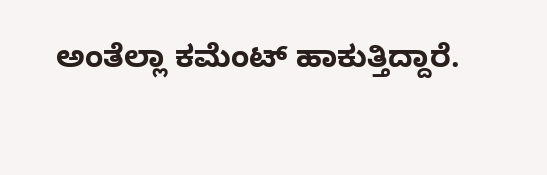ಅಂತೆಲ್ಲಾ ಕಮೆಂಟ್ ಹಾಕುತ್ತಿದ್ದಾರೆ.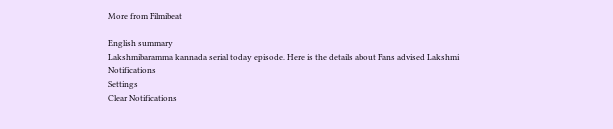More from Filmibeat

English summary
Lakshmibaramma kannada serial today episode. Here is the details about Fans advised Lakshmi
Notifications
Settings
Clear Notifications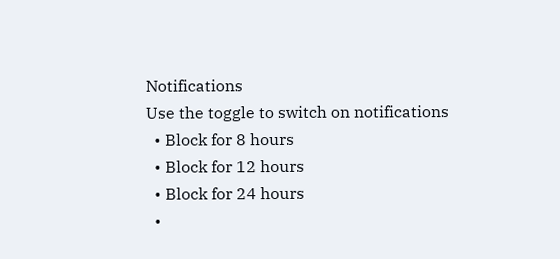Notifications
Use the toggle to switch on notifications
  • Block for 8 hours
  • Block for 12 hours
  • Block for 24 hours
  •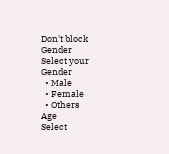Don't block
Gender
Select your Gender
  • Male
  • Female
  • Others
Age
Select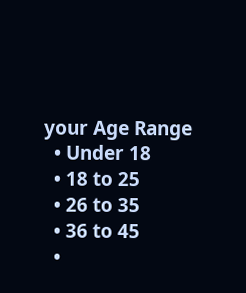your Age Range
  • Under 18
  • 18 to 25
  • 26 to 35
  • 36 to 45
  •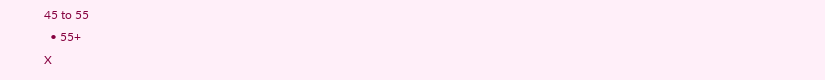45 to 55
  • 55+
X